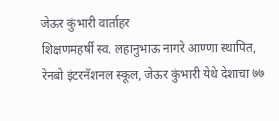जेऊर कुंभारी वार्ताहर
शिक्षणमहर्षी स्व. लहानुभाऊ नागरे आण्णा स्थापित, रेनबो इंटरनॅशनल स्कूल, जेऊर कुंभारी येथे देशाचा ७७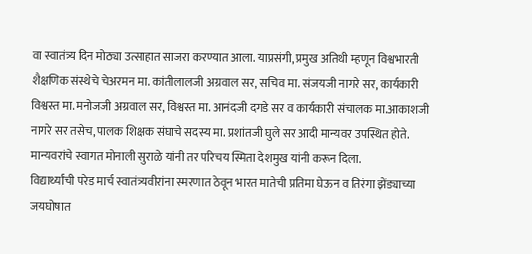वा स्वातंत्र्य दिन मोठ्या उत्साहात साजरा करण्यात आला. याप्रसंगी, प्रमुख अतिथी म्हणून विश्वभारती शैक्षणिक संस्थेचे चेअरमन मा. कांतीलालजी अग्रवाल सर, सचिव मा. संजयजी नागरे सर, कार्यकारी विश्वस्त मा. मनोजजी अग्रवाल सर, विश्वस्त मा. आनंदजी दगडे सर व कार्यकारी संचालक मा.आकाशजी नागरे सर तसेच, पालक शिक्षक संघाचे सदस्य मा. प्रशांतजी घुले सर आदी मान्यवर उपस्थित होते.
मान्यवरांचे स्वागत मोनाली सुराळे यांनी तर परिचय स्मिता देशमुख यांनी करून दिला.
विद्यार्थ्यांची परेड मार्च स्वातंत्र्यवीरांना स्मरणात ठेवून भारत मातेची प्रतिमा घेऊन व तिरंगा झेंड्याच्या जयघोषात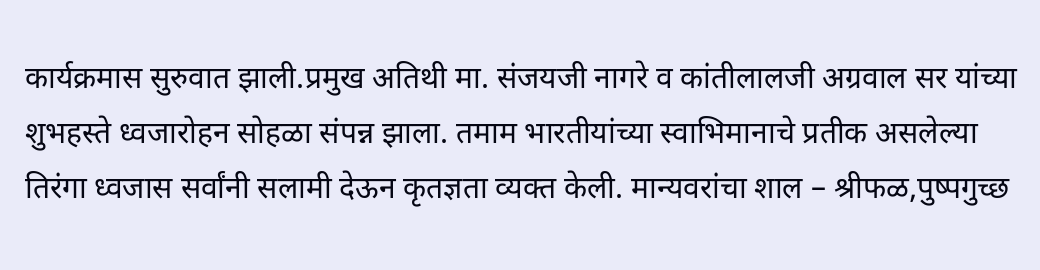कार्यक्रमास सुरुवात झाली.प्रमुख अतिथी मा. संजयजी नागरे व कांतीलालजी अग्रवाल सर यांच्या शुभहस्ते ध्वजारोहन सोहळा संपन्न झाला. तमाम भारतीयांच्या स्वाभिमानाचे प्रतीक असलेल्या तिरंगा ध्वजास सर्वांनी सलामी देऊन कृतज्ञता व्यक्त केली. मान्यवरांचा शाल – श्रीफळ,पुष्पगुच्छ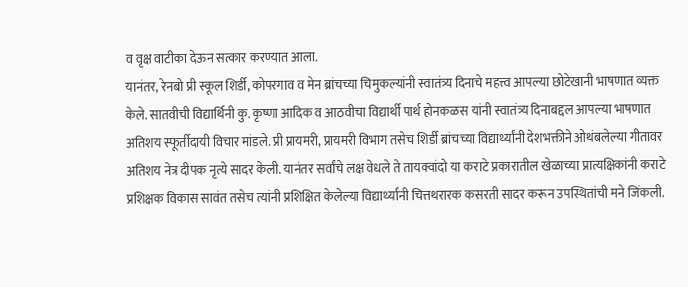व वृक्ष वाटीका देऊन सत्कार करण्यात आला.
यानंतर, रेनबो प्री स्कूल शिर्डी, कोपरगाव व मेन ब्रांचच्या चिमुकल्यांनी स्वातंत्र्य दिनाचे महत्त्व आपल्या छोटेखानी भाषणात व्यक्त केले. सातवीची विद्यार्थिनी कु. कृष्णा आदिक व आठवीचा विद्यार्थी पार्थ होनकळस यांनी स्वातंत्र्य दिनाबद्दल आपल्या भाषणात अतिशय स्फूर्तीदायी विचार मांडले. प्री प्रायमरी, प्रायमरी विभाग तसेच शिर्डी ब्रांचच्या विद्यार्थ्यांनी देशभक्तीने ओथंबलेल्या गीतावर अतिशय नेत्र दीपक नृत्ये सादर केली. यानंतर सर्वांचे लक्ष वेधले ते तायक्वांदो या कराटे प्रकारातील खेळाच्या प्रात्यक्षिकांनी कराटे प्रशिक्षक विकास सावंत तसेच त्यांनी प्रशिक्षित केलेल्या विद्यार्थ्यांनी चित्तथरारक कसरती सादर करून उपस्थितांची मने जिंकली.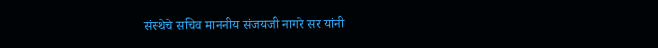संस्थेचे सचिव माननीय संजयजी नागरे सर यांनी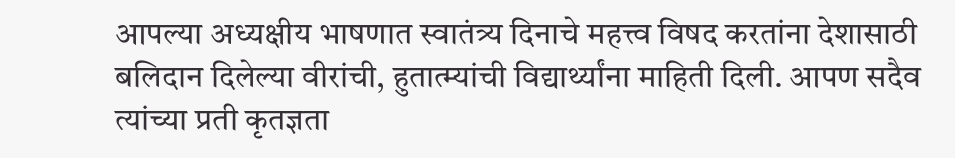आपल्या अध्यक्षीय भाषणात स्वातंत्र्य दिनाचे महत्त्व विषद करतांना देशासाठी बलिदान दिलेल्या वीरांची, हुतात्म्यांची विद्यार्थ्यांना माहिती दिली. आपण सदैव त्यांच्या प्रती कृतज्ञता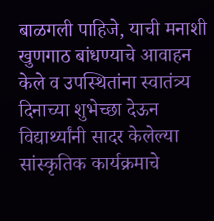बाळगली पाहिजे, याची मनाशी खुणगाठ बांधण्याचे आवाहन केले व उपस्थितांना स्वातंत्र्य दिनाच्या शुभेच्छा देऊन विद्यार्थ्यांनी सादर केलेल्या सांस्कृतिक कार्यक्रमाचे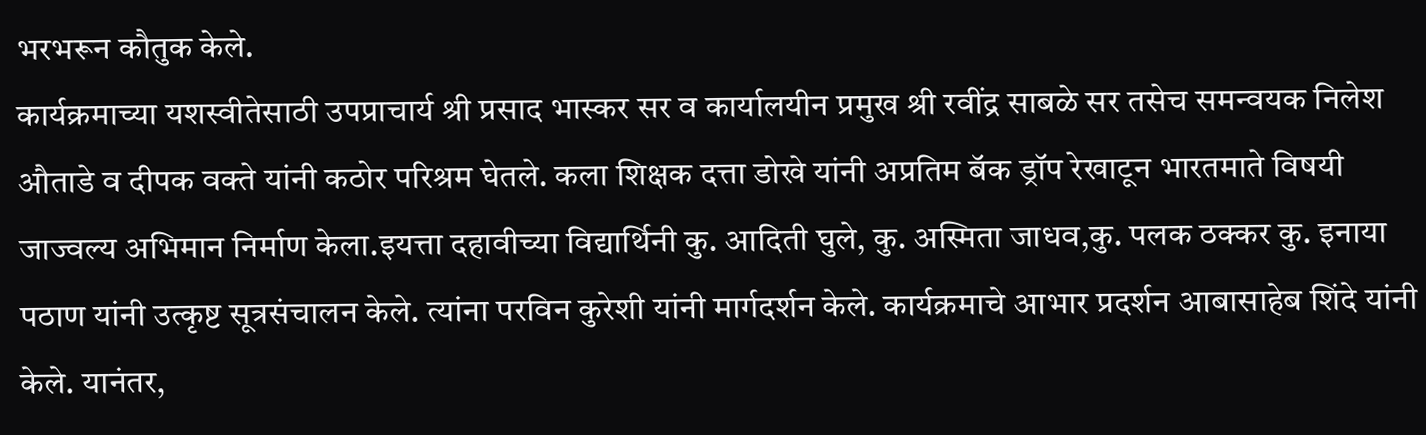भरभरून कौतुक केले.
कार्यक्रमाच्या यशस्वीतेसाठी उपप्राचार्य श्री प्रसाद भास्कर सर व कार्यालयीन प्रमुख श्री रवींद्र साबळे सर तसेच समन्वयक निलेश औताडे व दीपक वक्ते यांनी कठोर परिश्रम घेतले. कला शिक्षक दत्ता डोखे यांनी अप्रतिम बॅक ड्रॉप रेखाटून भारतमाते विषयी जाज्वल्य अभिमान निर्माण केला.इयत्ता दहावीच्या विद्यार्थिनी कु. आदिती घुले, कु. अस्मिता जाधव,कु. पलक ठक्कर कु. इनाया पठाण यांनी उत्कृष्ट सूत्रसंचालन केले. त्यांना परविन कुरेशी यांनी मार्गदर्शन केले. कार्यक्रमाचे आभार प्रदर्शन आबासाहेब शिंदे यांनी केले. यानंतर,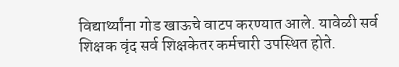विद्यार्थ्यांना गोड खाऊचे वाटप करण्यात आले. यावेळी सर्व शिक्षक वृंद सर्व शिक्षकेतर कर्मचारी उपस्थित होते.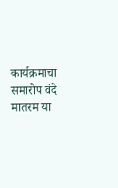कार्यक्रमाचा समारोप वंदे मातरम या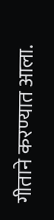गीताने करण्यात आला.